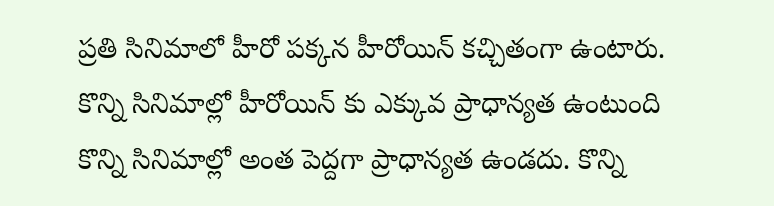ప్రతి సినిమాలో హీరో పక్కన హీరోయిన్ కచ్చితంగా ఉంటారు. కొన్ని సినిమాల్లో హీరోయిన్ కు ఎక్కువ ప్రాధాన్యత ఉంటుంది కొన్ని సినిమాల్లో అంత పెద్దగా ప్రాధాన్యత ఉండదు. కొన్ని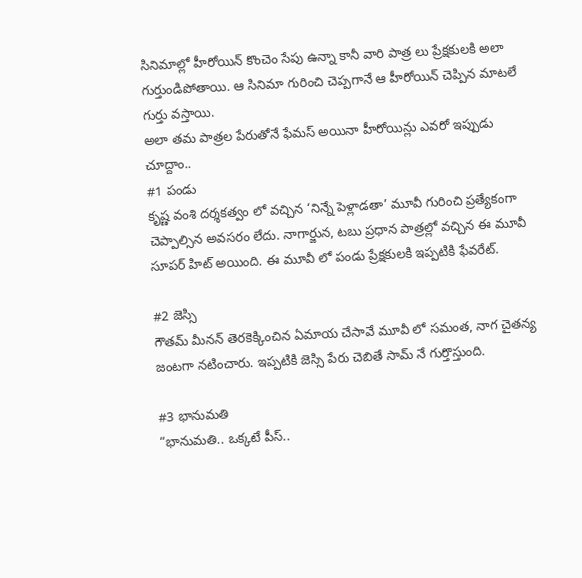సినిమాల్లో హీరోయిన్ కొంచెం సేపు ఉన్నా కానీ వారి పాత్ర లు ప్రేక్షకులకి అలా గుర్తుండిపోతాయి. ఆ సినిమా గురించి చెప్పగానే ఆ హీరోయిన్ చెప్పిన మాటలే గుర్తు వస్తాయి.
అలా తమ పాత్రల పేరుతోనే ఫేమస్ అయినా హీరోయిన్లు ఎవరో ఇప్పుడు చూద్దాం..
#1 పండు
కృష్ణ వంశి దర్శకత్వం లో వచ్చిన ‘నిన్నే పెళ్లాడతా’ మూవీ గురించి ప్రత్యేకంగా చెప్పాల్సిన అవసరం లేదు. నాగార్జున, టబు ప్రధాన పాత్రల్లో వచ్చిన ఈ మూవీ సూపర్ హిట్ అయింది. ఈ మూవీ లో పండు ప్రేక్షకులకి ఇప్పటికి ఫేవరేట్.

#2 జెస్సి
గౌతమ్ మీనన్ తెరకెక్కించిన ఏమాయ చేసావే మూవీ లో సమంత, నాగ చైతన్య జంటగా నటించారు. ఇప్పటికి జెస్సి పేరు చెబితే సామ్ నే గుర్తొస్తుంది.

#3 భానుమతి
“భానుమతి.. ఒక్కటే పీస్..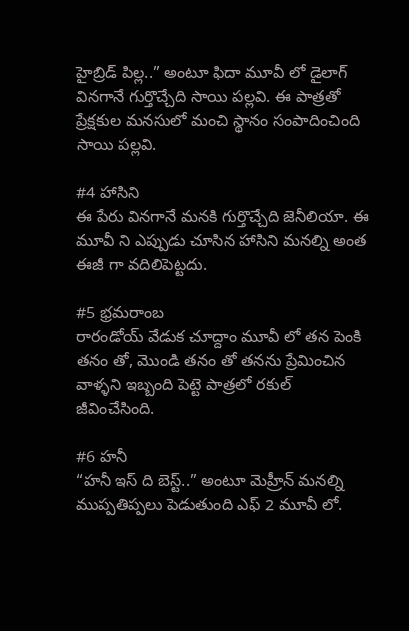హైబ్రిడ్ పిల్ల..” అంటూ ఫిదా మూవీ లో డైలాగ్ వినగానే గుర్తొచ్చేది సాయి పల్లవి. ఈ పాత్రతో ప్రేక్షకుల మనసులో మంచి స్థానం సంపాదించింది సాయి పల్లవి.

#4 హాసిని
ఈ పేరు వినగానే మనకి గుర్తొచ్చేది జెనీలియా. ఈ మూవీ ని ఎప్పుడు చూసిన హాసిని మనల్ని అంత ఈజీ గా వదిలిపెట్టదు.

#5 భ్రమరాంబ
రారండోయ్ వేడుక చూద్దాం మూవీ లో తన పెంకి తనం తో, మొండి తనం తో తనను ప్రేమించిన వాళ్ళని ఇబ్బంది పెట్టె పాత్రలో రకుల్ జీవించేసింది.

#6 హనీ
“హనీ ఇస్ ది బెస్ట్..” అంటూ మెహ్రీన్ మనల్ని ముప్పతిప్పలు పెడుతుంది ఎఫ్ 2 మూవీ లో.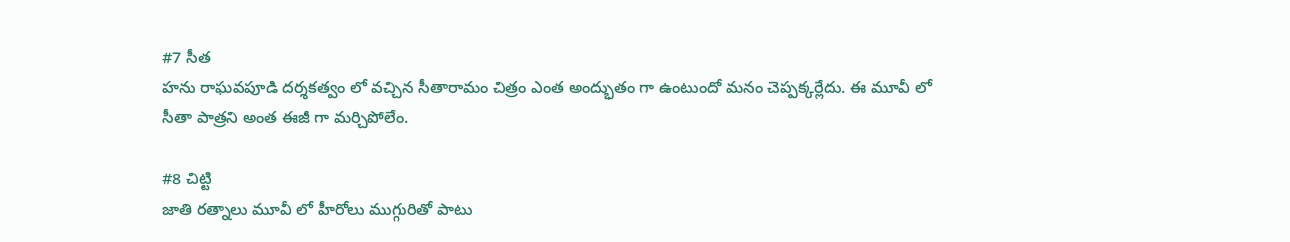#7 సీత
హను రాఘవపూడి దర్శకత్వం లో వచ్చిన సీతారామం చిత్రం ఎంత అంద్భుతం గా ఉంటుందో మనం చెప్పక్కర్లేదు. ఈ మూవీ లో సీతా పాత్రని అంత ఈజీ గా మర్చిపోలేం.

#8 చిట్టి
జాతి రత్నాలు మూవీ లో హీరోలు ముగ్గురితో పాటు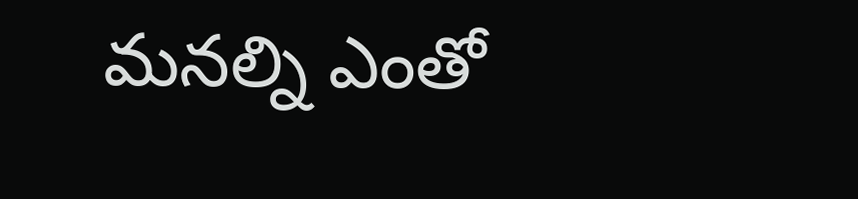మనల్ని ఎంతో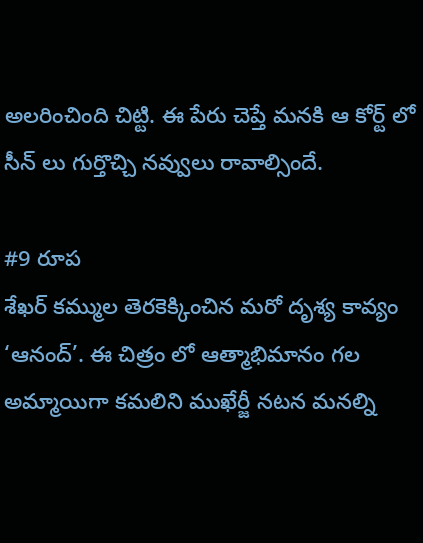అలరించింది చిట్టి. ఈ పేరు చెప్తే మనకి ఆ కోర్ట్ లో సీన్ లు గుర్తొచ్చి నవ్వులు రావాల్సిందే.

#9 రూప
శేఖర్ కమ్ముల తెరకెక్కించిన మరో దృశ్య కావ్యం ‘ఆనంద్’. ఈ చిత్రం లో ఆత్మాభిమానం గల అమ్మాయిగా కమలిని ముఖేర్జీ నటన మనల్ని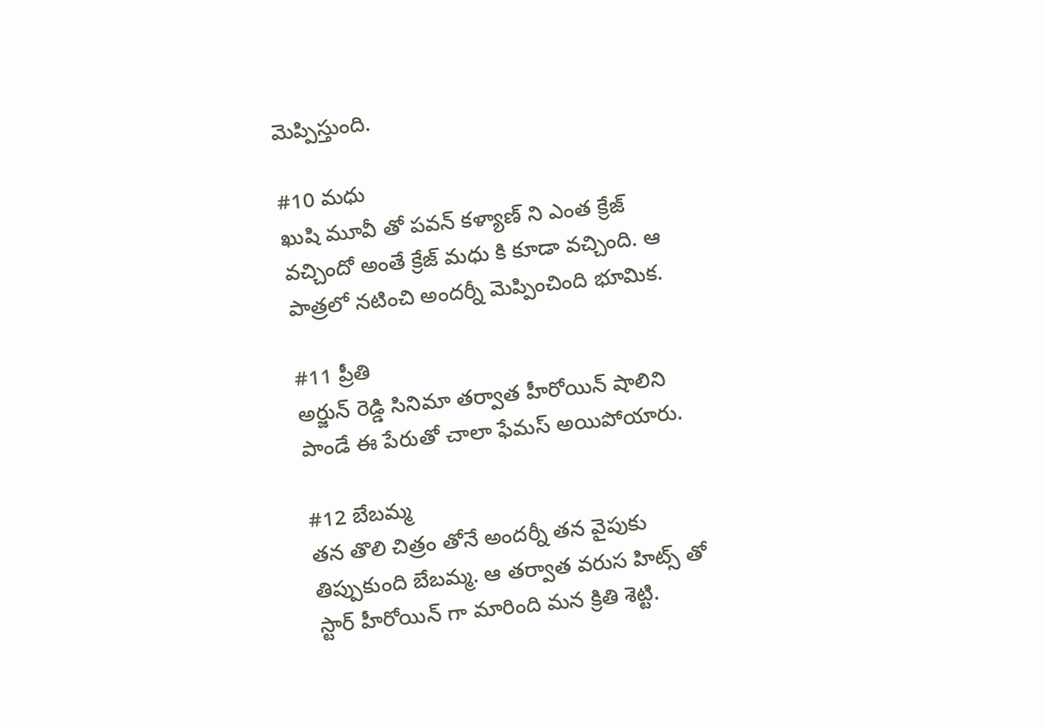మెప్పిస్తుంది.

#10 మధు
ఖుషి మూవీ తో పవన్ కళ్యాణ్ ని ఎంత క్రేజ్ వచ్చిందో అంతే క్రేజ్ మధు కి కూడా వచ్చింది. ఆ పాత్రలో నటించి అందర్నీ మెప్పించింది భూమిక.

#11 ప్రీతి
అర్జున్ రెడ్డి సినిమా తర్వాత హీరోయిన్ షాలిని పాండే ఈ పేరుతో చాలా ఫేమస్ అయిపోయారు.

#12 బేబమ్మ
తన తొలి చిత్రం తోనే అందర్నీ తన వైపుకు తిప్పుకుంది బేబమ్మ. ఆ తర్వాత వరుస హిట్స్ తో స్టార్ హీరోయిన్ గా మారింది మన క్రితి శెట్టి.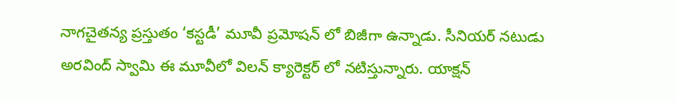నాగచైతన్య ప్రస్తుతం ‘కస్టడీ’ మూవీ ప్రమోషన్ లో బిజీగా ఉన్నాడు. సీనియర్ నటుడు అరవింద్ స్వామి ఈ మూవీలో విలన్ క్యారెక్టర్ లో నటిస్తున్నారు. యాక్షన్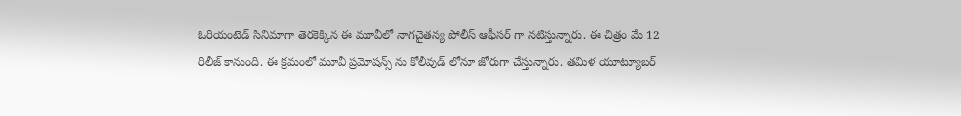ఓరియంటెడ్ సినిమాగా తెరకెక్కిన ఈ మూవీలో నాగచైతన్య పోలీస్ ఆఫీసర్ గా నటిస్తున్నారు. ఈ చిత్రం మే 12 రిలీజ్ కానుంది. ఈ క్రమంలో మూవీ ప్రమోషన్స్ ను కోలీవుడ్ లోనూ జోరుగా చేస్తున్నారు. తమిళ యూట్యూబర్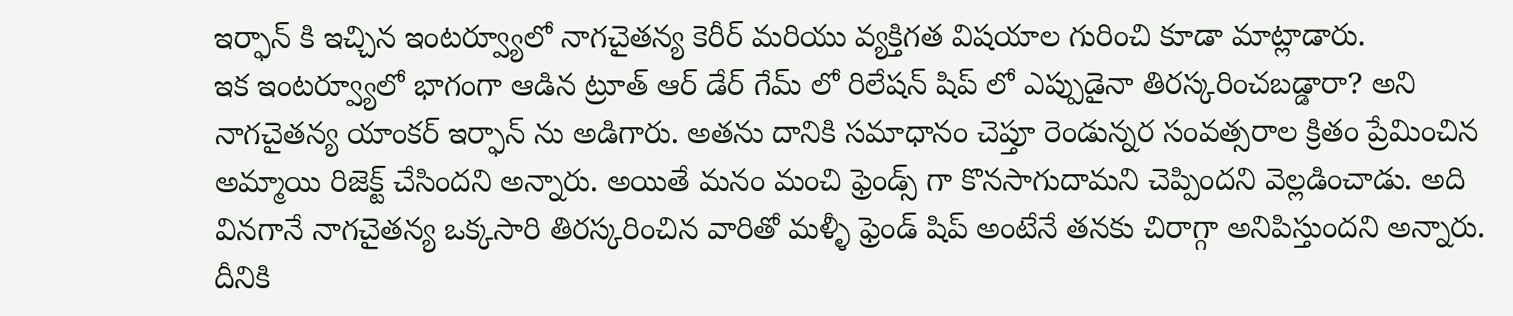ఇర్ఫాన్ కి ఇచ్చిన ఇంటర్వ్యూలో నాగచైతన్య కెరీర్ మరియు వ్యక్తిగత విషయాల గురించి కూడా మాట్లాడారు.
ఇక ఇంటర్వ్యూలో భాగంగా ఆడిన ట్రూత్ ఆర్ డేర్ గేమ్ లో రిలేషన్ షిప్ లో ఎప్పుడైనా తిరస్కరించబడ్డారా? అని నాగచైతన్య యాంకర్ ఇర్ఫాన్ ను అడిగారు. అతను దానికి సమాధానం చెప్తూ రెండున్నర సంవత్సరాల క్రితం ప్రేమించిన అమ్మాయి రిజెక్ట్ చేసిందని అన్నారు. అయితే మనం మంచి ఫ్రెండ్స్ గా కొనసాగుదామని చెప్పిందని వెల్లడించాడు. అది వినగానే నాగచైతన్య ఒక్కసారి తిరస్కరించిన వారితో మళ్ళీ ఫ్రెండ్ షిప్ అంటేనే తనకు చిరాగ్గా అనిపిస్తుందని అన్నారు. దీనికి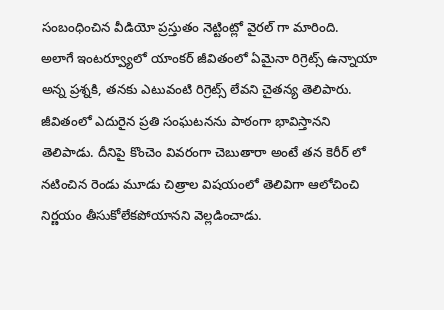సంబంధించిన వీడియో ప్రస్తుతం నెట్టింట్లో వైరల్ గా మారింది.
అలాగే ఇంటర్వ్యూలో యాంకర్ జీవితంలో ఏమైనా రిగ్రెట్స్ ఉన్నాయా అన్న ప్రశ్నకి, తనకు ఎటువంటి రిగ్రెట్స్ లేవని చైతన్య తెలిపారు. జీవితంలో ఎదురైన ప్రతి సంఘటనను పాఠంగా భావిస్తానని తెలిపాడు. దీనిపై కొంచెం వివరంగా చెబుతారా అంటే తన కెరీర్ లో నటించిన రెండు మూడు చిత్రాల విషయంలో తెలివిగా ఆలోచించి నిర్ణయం తీసుకోలేకపోయానని వెల్లడించాడు.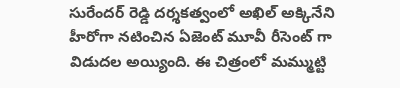సురేందర్ రెడ్డి దర్శకత్వంలో అఖిల్ అక్కినేని హీరోగా నటించిన ఏజెంట్ మూవీ రీసెంట్ గా విడుదల అయ్యింది. ఈ చిత్రంలో మమ్ముట్టి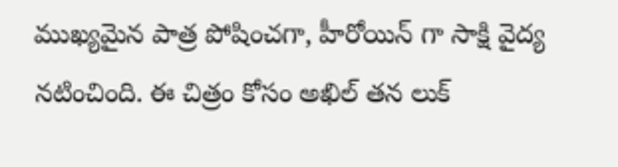ముఖ్యమైన పాత్ర పోషించగా, హీరోయిన్ గా సాక్షి వైద్య నటించింది. ఈ చిత్రం కోసం అఖిల్ తన లుక్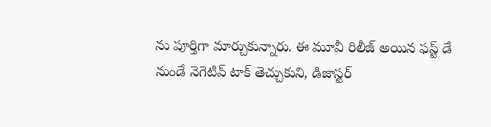ను పూర్తిగా మార్చుకున్నారు. ఈ మూవీ రిలీజ్ అయిన ఫస్ట్ డే నుండే నెగెటివ్ టాక్ తెచ్చుకుని, డిజాస్టర్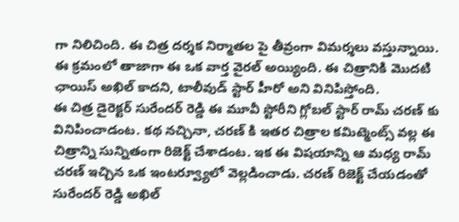గా నిలిచింది. ఈ చిత్ర దర్శక నిర్మాతల పై తీవ్రంగా విమర్శలు వస్తున్నాయి. ఈ క్రమంలో తాజాగా ఈ ఒక వార్త వైరల్ అయ్యింది. ఈ చిత్రానికి మొదటి ఛాయిస్ అఖిల్ కాదని, టాలీవుడ్ స్టార్ హీరో అని వినిపిస్తోంది.
ఈ చిత్ర డైరెక్టర్ సురేందర్ రెడ్డి ఈ మూవీ స్టోరీని గ్లోబల్ స్టార్ రామ్ చరణ్ కు వినిపించాడంట. కథ నచ్చినా, చరణ్ కి ఇతర చిత్రాల కమిట్మెంట్స్ వల్ల ఈ చిత్రాన్ని సున్నితంగా రిజెక్ట్ చేశాడంట. ఇక ఈ విషయాన్ని ఆ మధ్య రామ్ చరణ్ ఇచ్చిన ఒక ఇంటర్వ్యూలో వెల్లడించాడు. చరణ్ రిజెక్ట్ చేయడంతో సురేందర్ రెడ్డి అఖిల్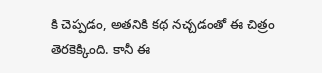కి చెప్పడం, అతనికి కథ నచ్చడంతో ఈ చిత్రం తెరకెక్కింది. కానీ ఈ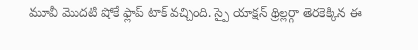మూవీ మొదటి షోకే ఫ్లాప్ టాక్ వచ్చింది. స్పై యాక్షన్ థ్రిల్లర్గా తెరకెక్కిన ఈ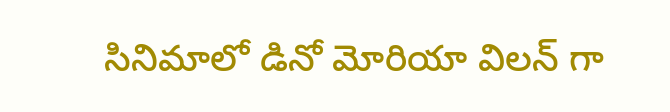సినిమాలో డినో మోరియా విలన్ గా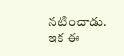నటించాడు. ఇక ఈ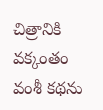చిత్రానికి వక్కంతం వంశీ కథను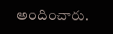అందించారు.